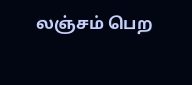லஞ்சம் பெற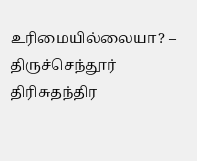உரிமையில்லையா? – திருச்செந்தூர் திரிசுதந்திர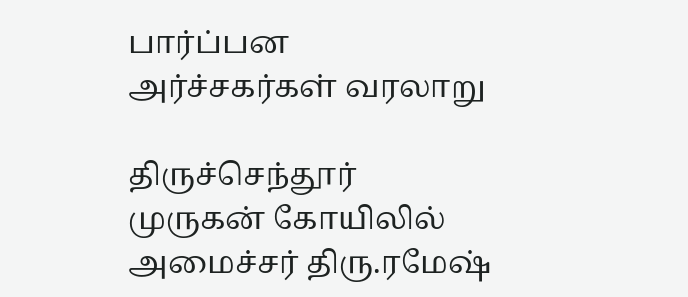பார்ப்பன அர்ச்சகர்கள் வரலாறு

திருச்செந்தூர் முருகன் கோயிலில் அமைச்சர் திரு.ரமேஷ்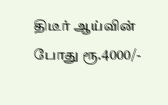திடீர் ஆய்வின் போது ரூ.4000/-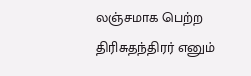லஞ்சமாக பெற்ற திரிசுதந்திரர் எனும்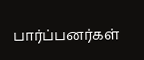பார்ப்பனர்கள்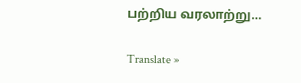பற்றிய வரலாற்று…

Translate »